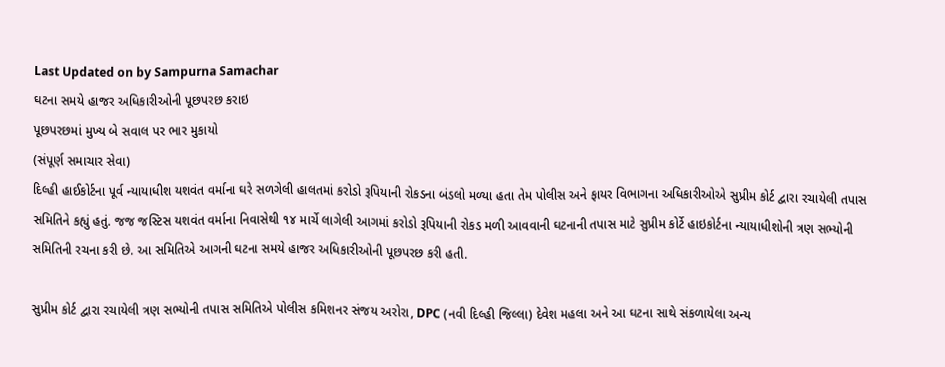Last Updated on by Sampurna Samachar
ઘટના સમયે હાજર અધિકારીઓની પૂછપરછ કરાઇ
પૂછપરછમાં મુખ્ય બે સવાલ પર ભાર મુકાયો
(સંપૂર્ણ સમાચાર સેવા)
દિલ્હી હાઈકોર્ટના પૂર્વ ન્યાયાધીશ યશવંત વર્માના ઘરે સળગેલી હાલતમાં કરોડો રૂપિયાની રોકડના બંડલો મળ્યા હતા તેમ પોલીસ અને ફાયર વિભાગના અધિકારીઓએ સુપ્રીમ કોર્ટ દ્વારા રચાયેલી તપાસ સમિતિને કહ્યું હતું. જજ જસ્ટિસ યશવંત વર્માના નિવાસેથી ૧૪ માર્ચે લાગેલી આગમાં કરોડો રૂપિયાની રોકડ મળી આવવાની ઘટનાની તપાસ માટે સુપ્રીમ કોર્ટે હાઇકોર્ટના ન્યાયાધીશોની ત્રણ સભ્યોની સમિતિની રચના કરી છે. આ સમિતિએ આગની ઘટના સમયે હાજર અધિકારીઓની પૂછપરછ કરી હતી.

સુપ્રીમ કોર્ટ દ્વારા રચાયેલી ત્રણ સભ્યોની તપાસ સમિતિએ પોલીસ કમિશનર સંજય અરોરા, DPC (નવી દિલ્હી જિલ્લા) દેવેશ મહલા અને આ ઘટના સાથે સંકળાયેલા અન્ય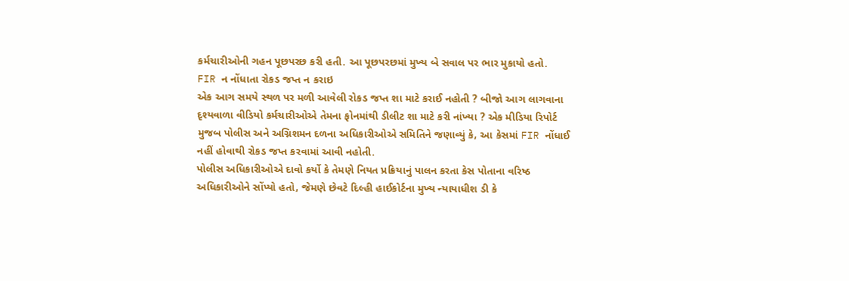કર્મચારીઓની ગહન પૂછપરછ કરી હતી. આ પૂછપરછમાં મુખ્ય બે સવાલ પર ભાર મુકાયો હતો.
FIR ન નોંધાતા રોકડ જપ્ત ન કરાઇ
એક આગ સમયે સ્થળ પર મળી આવેલી રોકડ જપ્ત શા માટે કરાઈ નહોતી ? બીજો આગ લાગવાના દૃશ્યવાળા વીડિયો કર્મચારીઓએ તેમના ફોનમાંથી ડીલીટ શા માટે કરી નાંખ્યા ? એક મીડિયા રિપોર્ટ મુજબ પોલીસ અને અગ્નિશમન દળના અધિકારીઓએ સમિતિને જણાવ્યું કે, આ કેસમાં FIR નોંધાઈ નહીં હોવાથી રોકડ જપ્ત કરવામાં આવી નહોતી.
પોલીસ અધિકારીઓએ દાવો કર્યો કે તેમણે નિયત પ્રક્રિયાનું પાલન કરતા કેસ પોતાના વરિષ્ઠ અધિકારીઓને સોંપ્યો હતો, જેમણે છેવટે દિલ્હી હાઈકોર્ટના મુખ્ય ન્યાયાધીશ ડી કે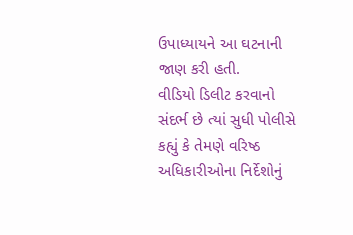ઉપાધ્યાયને આ ઘટનાની જાણ કરી હતી.
વીડિયો ડિલીટ કરવાનો સંદર્ભ છે ત્યાં સુધી પોલીસે કહ્યું કે તેમણે વરિષ્ઠ અધિકારીઓના નિર્દેશોનું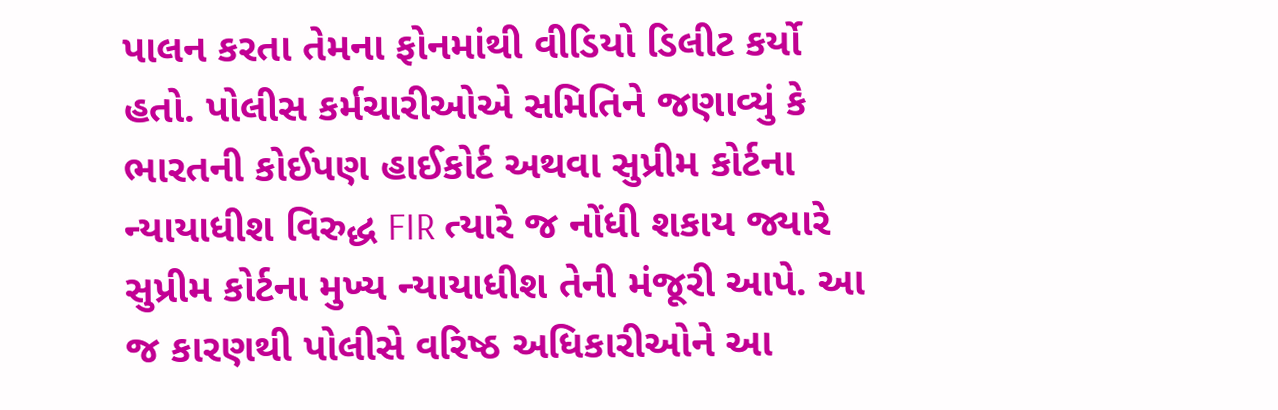પાલન કરતા તેમના ફોનમાંથી વીડિયો ડિલીટ કર્યો હતો. પોલીસ કર્મચારીઓએ સમિતિને જણાવ્યું કે ભારતની કોઈપણ હાઈકોર્ટ અથવા સુપ્રીમ કોર્ટના ન્યાયાધીશ વિરુદ્ધ FIR ત્યારે જ નોંધી શકાય જ્યારે સુપ્રીમ કોર્ટના મુખ્ય ન્યાયાધીશ તેની મંજૂરી આપે. આ જ કારણથી પોલીસે વરિષ્ઠ અધિકારીઓને આ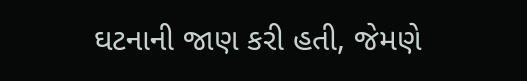ઘટનાની જાણ કરી હતી, જેમણે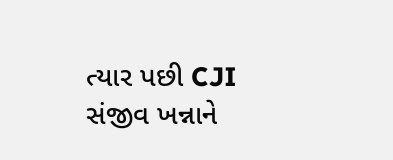ત્યાર પછી CJI સંજીવ ખન્નાને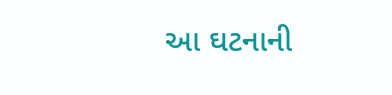આ ઘટનાની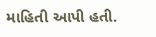માહિતી આપી હતી.